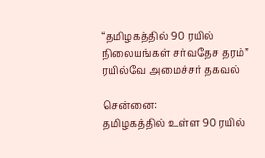“தமிழகத்தில் 90 ரயில் நிலையங்கள் சர்வதேச தரம்” ரயில்வே அமைச்சர் தகவல்

சென்னை:
தமிழகத்தில் உள்ள 90 ரயில்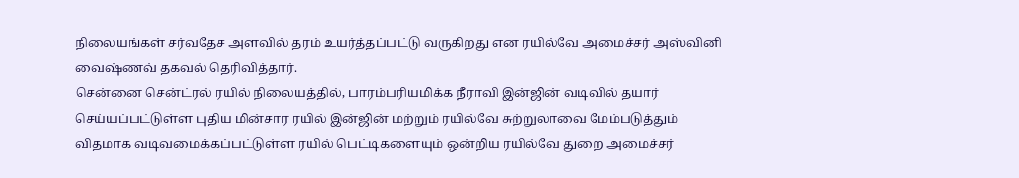நிலையங்கள் சர்வதேச அளவில் தரம் உயர்த்தப்பட்டு வருகிறது என ரயில்வே அமைச்சர் அஸ்வினி வைஷ்ணவ் தகவல் தெரிவித்தார்.
சென்னை சென்ட்ரல் ரயில் நிலையத்தில், பாரம்பரியமிக்க நீராவி இன்ஜின் வடிவில் தயார் செய்யப்பட்டுள்ள புதிய மின்சார ரயில் இன்ஜின் மற்றும் ரயில்வே சுற்றுலாவை மேம்படுத்தும் விதமாக வடிவமைக்கப்பட்டுள்ள ரயில் பெட்டிகளையும் ஒன்றிய ரயில்வே துறை அமைச்சர்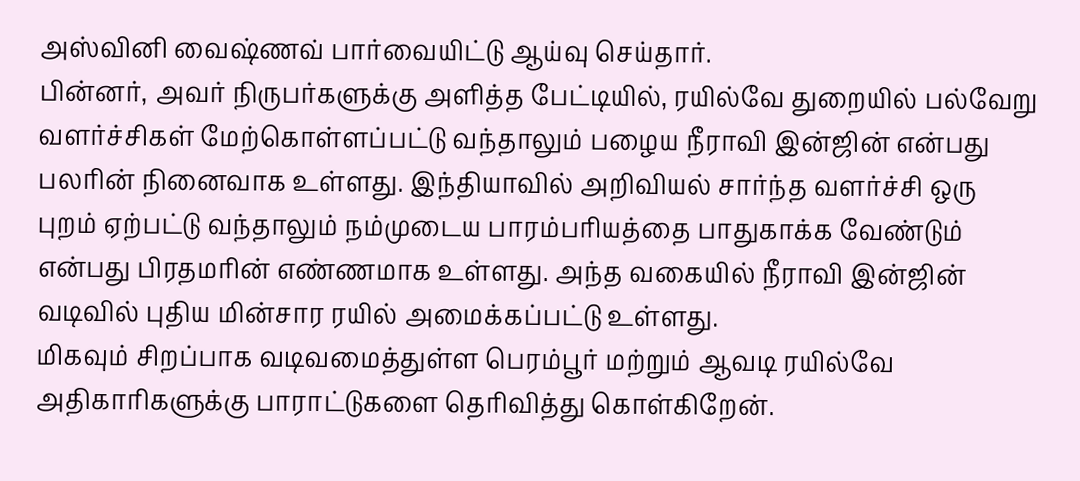அஸ்வினி வைஷ்ணவ் பார்வையிட்டு ஆய்வு செய்தார்.
பின்னர், அவர் நிருபர்களுக்கு அளித்த பேட்டியில், ரயில்வே துறையில் பல்வேறு வளர்ச்சிகள் மேற்கொள்ளப்பட்டு வந்தாலும் பழைய நீராவி இன்ஜின் என்பது பலரின் நினைவாக உள்ளது. இந்தியாவில் அறிவியல் சார்ந்த வளர்ச்சி ஒரு புறம் ஏற்பட்டு வந்தாலும் நம்முடைய பாரம்பரியத்தை பாதுகாக்க வேண்டும் என்பது பிரதமரின் எண்ணமாக உள்ளது. அந்த வகையில் நீராவி இன்ஜின் வடிவில் புதிய மின்சார ரயில் அமைக்கப்பட்டு உள்ளது.
மிகவும் சிறப்பாக வடிவமைத்துள்ள பெரம்பூர் மற்றும் ஆவடி ரயில்வே அதிகாரிகளுக்கு பாராட்டுகளை தெரிவித்து கொள்கிறேன்.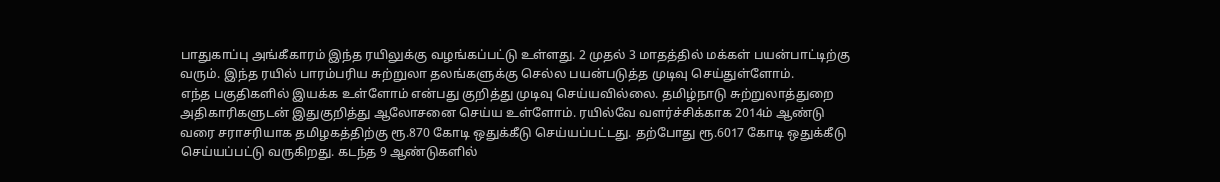பாதுகாப்பு அங்கீகாரம் இந்த ரயிலுக்கு வழங்கப்பட்டு உள்ளது. 2 முதல் 3 மாதத்தில் மக்கள் பயன்பாட்டிற்கு வரும். இந்த ரயில் பாரம்பரிய சுற்றுலா தலங்களுக்கு செல்ல பயன்படுத்த முடிவு செய்துள்ளோம்.
எந்த பகுதிகளில் இயக்க உள்ளோம் என்பது குறித்து முடிவு செய்யவில்லை. தமிழ்நாடு சுற்றுலாத்துறை அதிகாரிகளுடன் இதுகுறித்து ஆலோசனை செய்ய உள்ளோம். ரயில்வே வளர்ச்சிக்காக 2014ம் ஆண்டு வரை சராசரியாக தமிழகத்திற்கு ரூ.870 கோடி ஒதுக்கீடு செய்யப்பட்டது. தற்போது ரூ.6017 கோடி ஒதுக்கீடு செய்யப்பட்டு வருகிறது. கடந்த 9 ஆண்டுகளில்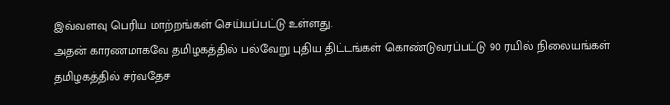இவ்வளவு பெரிய மாற்றங்கள் செய்யப்பட்டு உள்ளது.
அதன் காரணமாகவே தமிழகத்தில் பல்வேறு புதிய திட்டங்கள் கொண்டுவரப்பட்டு 90 ரயில் நிலையங்கள் தமிழகத்தில் சர்வதேச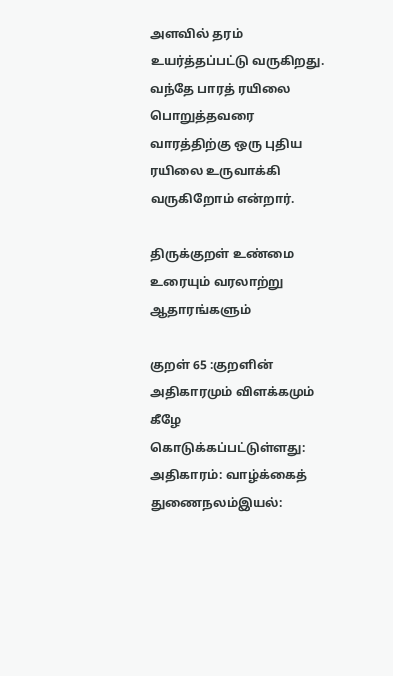அளவில் தரம் உயர்த்தப்பட்டு வருகிறது. வந்தே பாரத் ரயிலை பொறுத்தவரை வாரத்திற்கு ஒரு புதிய ரயிலை உருவாக்கி வருகிறோம் என்றார்.

திருக்குறள் உண்மை உரையும் வரலாற்று ஆதாரங்களும்

குறள் 65 :குறளின் அதிகாரமும் விளக்கமும் கீழே கொடுக்கப்பட்டுள்ளது: அதிகாரம்: வாழ்க்கைத் துணைநலம்இயல்: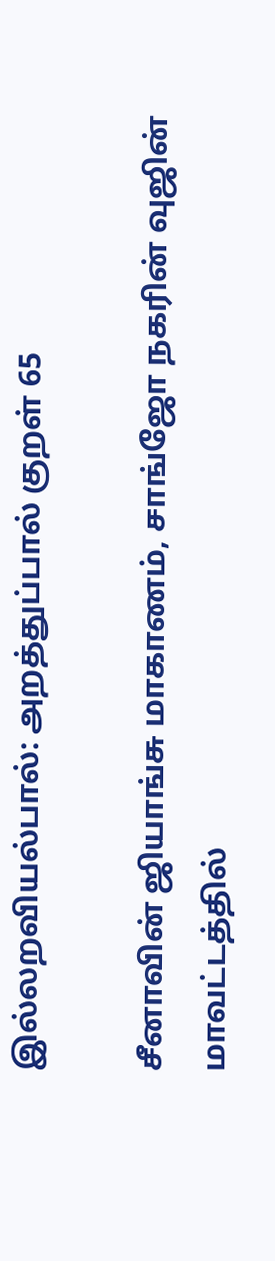இல்லறவியல்பால்: அறத்துப்பால் குறள் 65

சீனாவின் ஜியாங்சு மாகாணம், சாங்ஜோ நகரின் வுஜின் மாவட்டத்தில்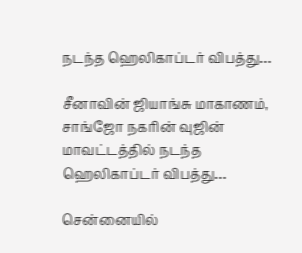நடந்த ஹெலிகாப்டர் விபத்து…

சீனாவின் ஜியாங்சு மாகாணம், சாங்ஜோ நகரின் வுஜின் மாவட்டத்தில் நடந்த ஹெலிகாப்டர் விபத்து…

சென்னையில்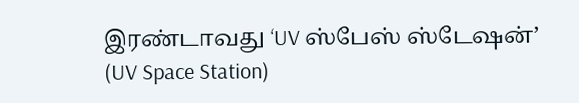இரண்டாவது ‘UV ஸ்பேஸ் ஸ்டேஷன்’ (UV Space Station)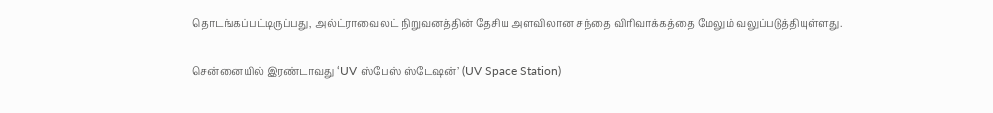தொடங்கப்பட்டிருப்பது, அல்ட்ராவைலட் நிறுவனத்தின் தேசிய அளவிலான சந்தை விரிவாக்கத்தை மேலும் வலுப்படுத்தியுள்ளது.

சென்னையில் இரண்டாவது ‘UV ஸ்பேஸ் ஸ்டேஷன்’ (UV Space Station)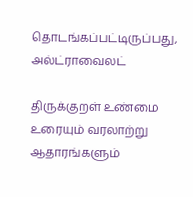தொடங்கப்பட்டிருப்பது, அல்ட்ராவைலட்

திருக்குறள் உண்மை உரையும் வரலாற்று ஆதாரங்களும்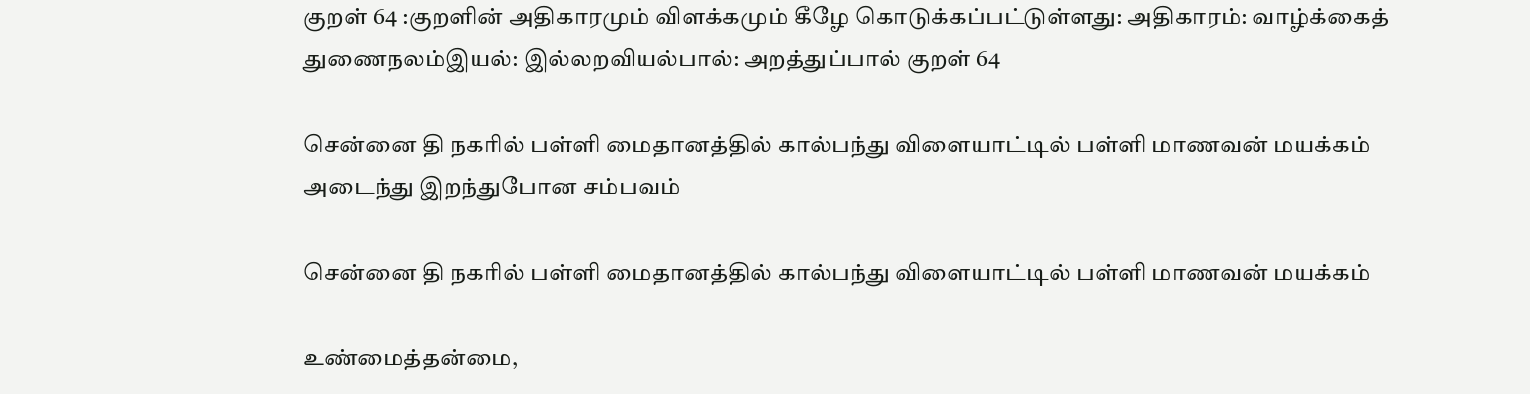குறள் 64 :குறளின் அதிகாரமும் விளக்கமும் கீழே கொடுக்கப்பட்டுள்ளது: அதிகாரம்: வாழ்க்கைத் துணைநலம்இயல்: இல்லறவியல்பால்: அறத்துப்பால் குறள் 64

சென்னை தி நகரில் பள்ளி மைதானத்தில் கால்பந்து விளையாட்டில் பள்ளி மாணவன் மயக்கம் அடைந்து இறந்துபோன சம்பவம்

சென்னை தி நகரில் பள்ளி மைதானத்தில் கால்பந்து விளையாட்டில் பள்ளி மாணவன் மயக்கம்

உண்மைத்தன்மை,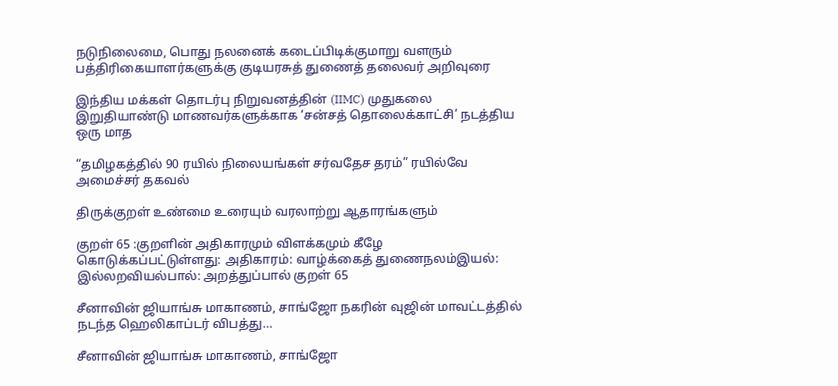நடுநிலைமை, பொது நலனைக் கடைப்பிடிக்குமாறு வளரும் பத்திரிகையாளர்களுக்கு குடியரசுத் துணைத் தலைவர் அறிவுரை

இந்திய மக்கள் தொடர்பு நிறுவனத்தின் (IIMC) முதுகலை இறுதியாண்டு மாணவர்களுக்காக ‘சன்சத் தொலைக்காட்சி’ நடத்திய ஒரு மாத

“தமிழகத்தில் 90 ரயில் நிலையங்கள் சர்வதேச தரம்” ரயில்வே அமைச்சர் தகவல்

திருக்குறள் உண்மை உரையும் வரலாற்று ஆதாரங்களும்

குறள் 65 :குறளின் அதிகாரமும் விளக்கமும் கீழே கொடுக்கப்பட்டுள்ளது: அதிகாரம்: வாழ்க்கைத் துணைநலம்இயல்: இல்லறவியல்பால்: அறத்துப்பால் குறள் 65

சீனாவின் ஜியாங்சு மாகாணம், சாங்ஜோ நகரின் வுஜின் மாவட்டத்தில் நடந்த ஹெலிகாப்டர் விபத்து…

சீனாவின் ஜியாங்சு மாகாணம், சாங்ஜோ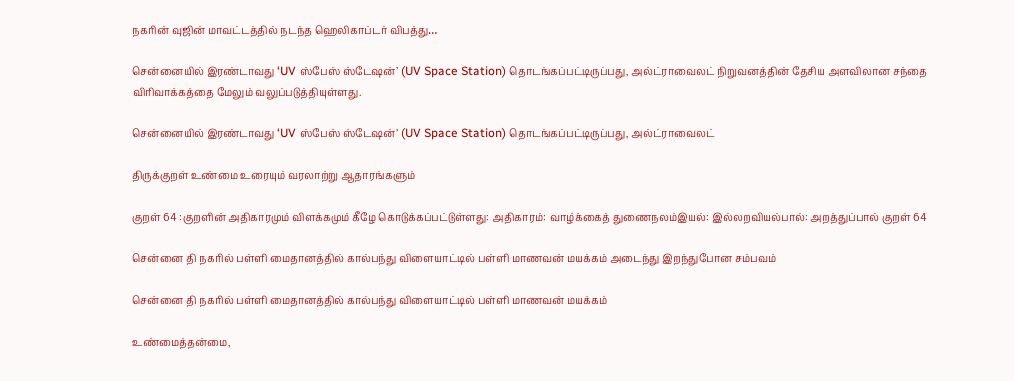நகரின் வுஜின் மாவட்டத்தில் நடந்த ஹெலிகாப்டர் விபத்து…

சென்னையில் இரண்டாவது ‘UV ஸ்பேஸ் ஸ்டேஷன்’ (UV Space Station) தொடங்கப்பட்டிருப்பது, அல்ட்ராவைலட் நிறுவனத்தின் தேசிய அளவிலான சந்தை விரிவாக்கத்தை மேலும் வலுப்படுத்தியுள்ளது.

சென்னையில் இரண்டாவது ‘UV ஸ்பேஸ் ஸ்டேஷன்’ (UV Space Station) தொடங்கப்பட்டிருப்பது, அல்ட்ராவைலட்

திருக்குறள் உண்மை உரையும் வரலாற்று ஆதாரங்களும்

குறள் 64 :குறளின் அதிகாரமும் விளக்கமும் கீழே கொடுக்கப்பட்டுள்ளது: அதிகாரம்: வாழ்க்கைத் துணைநலம்இயல்: இல்லறவியல்பால்: அறத்துப்பால் குறள் 64

சென்னை தி நகரில் பள்ளி மைதானத்தில் கால்பந்து விளையாட்டில் பள்ளி மாணவன் மயக்கம் அடைந்து இறந்துபோன சம்பவம்

சென்னை தி நகரில் பள்ளி மைதானத்தில் கால்பந்து விளையாட்டில் பள்ளி மாணவன் மயக்கம்

உண்மைத்தன்மை,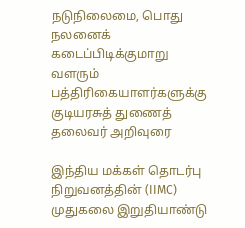நடுநிலைமை, பொது நலனைக் கடைப்பிடிக்குமாறு வளரும் பத்திரிகையாளர்களுக்கு குடியரசுத் துணைத் தலைவர் அறிவுரை

இந்திய மக்கள் தொடர்பு நிறுவனத்தின் (IIMC) முதுகலை இறுதியாண்டு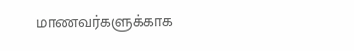மாணவர்களுக்காக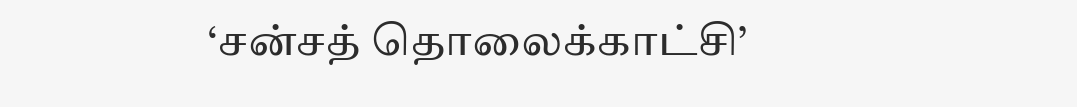‘சன்சத் தொலைக்காட்சி’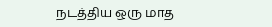நடத்திய ஒரு மாத